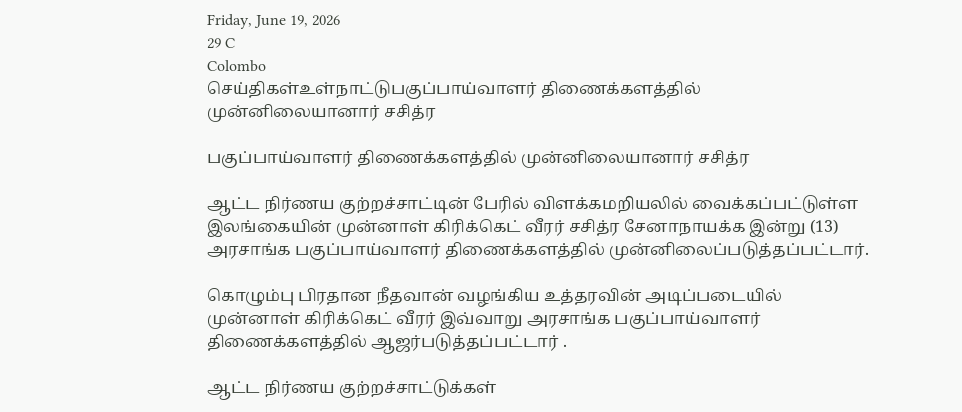Friday, June 19, 2026
29 C
Colombo
செய்திகள்உள்நாட்டுபகுப்பாய்வாளர் திணைக்களத்தில் முன்னிலையானார் சசித்ர

பகுப்பாய்வாளர் திணைக்களத்தில் முன்னிலையானார் சசித்ர

ஆட்ட நிர்ணய குற்றச்சாட்டின் பேரில் விளக்கமறியலில் வைக்கப்பட்டுள்ள இலங்கையின் முன்னாள் கிரிக்கெட் வீரர் சசித்ர சேனாநாயக்க இன்று (13) அரசாங்க பகுப்பாய்வாளர் திணைக்களத்தில் முன்னிலைப்படுத்தப்பட்டார்.

கொழும்பு பிரதான நீதவான் வழங்கிய உத்தரவின் அடிப்படையில் முன்னாள் கிரிக்கெட் வீரர் இவ்வாறு அரசாங்க பகுப்பாய்வாளர் திணைக்களத்தில் ஆஜர்படுத்தப்பட்டார் .

ஆட்ட நிர்ணய குற்றச்சாட்டுக்கள்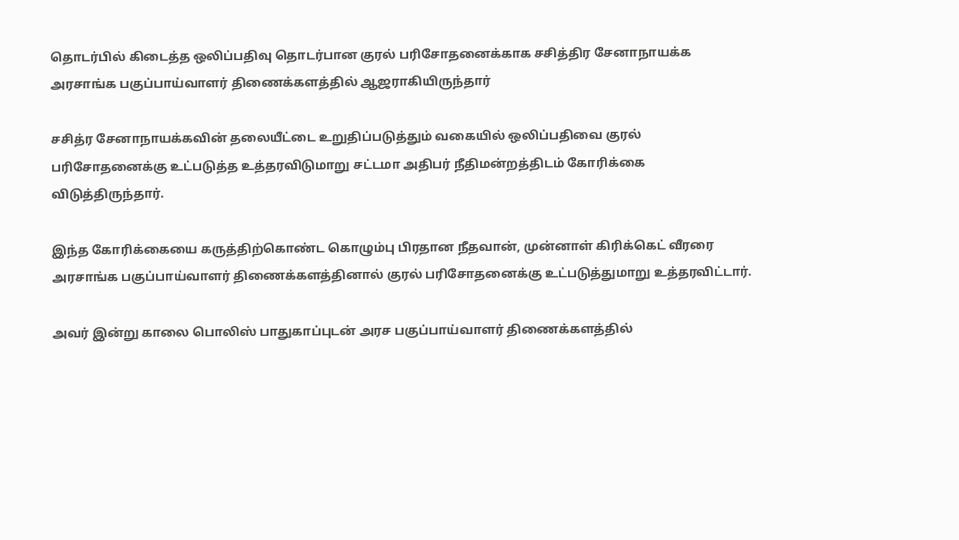தொடர்பில் கிடைத்த ஒலிப்பதிவு தொடர்பான குரல் பரிசோதனைக்காக சசித்திர சேனாநாயக்க அரசாங்க பகுப்பாய்வாளர் திணைக்களத்தில் ஆஜராகியிருந்தார்

சசித்ர சேனாநாயக்கவின் தலையீட்டை உறுதிப்படுத்தும் வகையில் ஒலிப்பதிவை குரல் பரிசோதனைக்கு உட்படுத்த உத்தரவிடுமாறு சட்டமா அதிபர் நீதிமன்றத்திடம் கோரிக்கை விடுத்திருந்தார்.

இந்த கோரிக்கையை கருத்திற்கொண்ட கொழும்பு பிரதான நீதவான், முன்னாள் கிரிக்கெட் வீரரை அரசாங்க பகுப்பாய்வாளர் திணைக்களத்தினால் குரல் பரிசோதனைக்கு உட்படுத்துமாறு உத்தரவிட்டார்.

அவர் இன்று காலை பொலிஸ் பாதுகாப்புடன் அரச பகுப்பாய்வாளர் திணைக்களத்தில்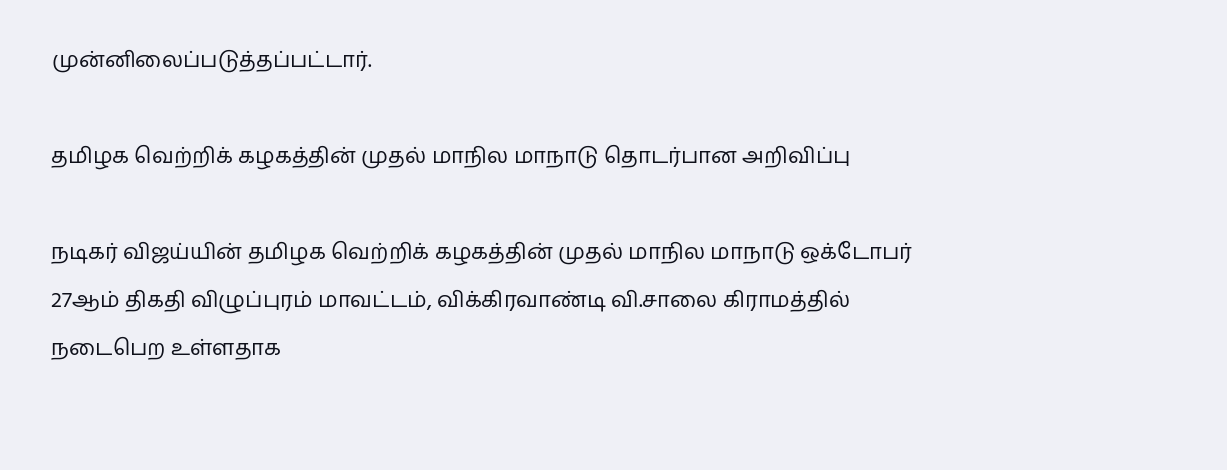முன்னிலைப்படுத்தப்பட்டார்.

தமிழக வெற்றிக் கழகத்தின் முதல் மாநில மாநாடு தொடர்பான அறிவிப்பு

நடிகர் விஜய்யின் தமிழக வெற்றிக் கழகத்தின் முதல் மாநில மாநாடு ஒக்டோபர் 27ஆம் திகதி விழுப்புரம் மாவட்டம், விக்கிரவாண்டி வி.சாலை கிராமத்தில் நடைபெற உள்ளதாக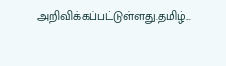அறிவிக்கப்பட்டுள்ளது.தமிழ்...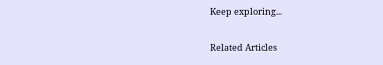Keep exploring...

Related Articles